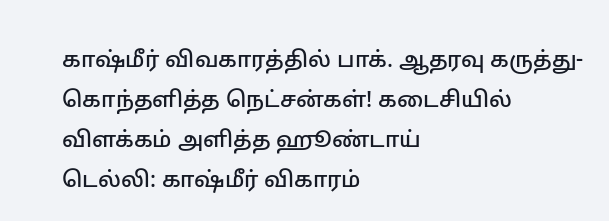காஷ்மீர் விவகாரத்தில் பாக். ஆதரவு கருத்து- கொந்தளித்த நெட்சன்கள்! கடைசியில் விளக்கம் அளித்த ஹூண்டாய்
டெல்லி: காஷ்மீர் விகாரம்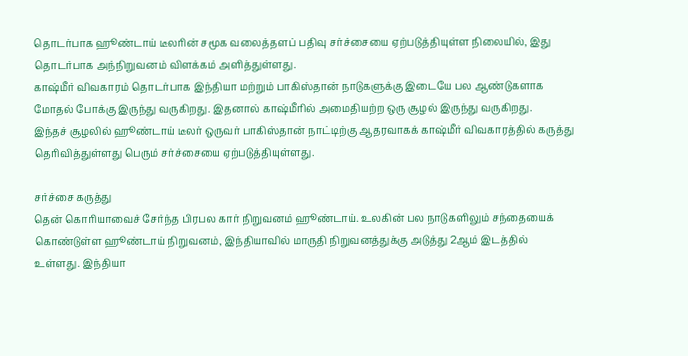தொடர்பாக ஹூண்டாய் டீலரின் சமூக வலைத்தளப் பதிவு சர்ச்சையை ஏற்படுத்தியுள்ள நிலையில், இது தொடர்பாக அந்நிறுவனம் விளக்கம் அளித்துள்ளது.
காஷ்மீர் விவகாரம் தொடர்பாக இந்தியா மற்றும் பாகிஸ்தான் நாடுகளுக்கு இடையே பல ஆண்டுகளாக மோதல் போக்கு இருந்து வருகிறது. இதனால் காஷ்மீரில் அமைதியற்ற ஒரு சூழல் இருந்து வருகிறது.
இந்தச் சூழலில் ஹூண்டாய் டீலர் ஒருவர் பாகிஸ்தான் நாட்டிற்கு ஆதரவாகக் காஷ்மீர் விவகாரத்தில் கருத்து தெரிவித்துள்ளது பெரும் சர்ச்சையை ஏற்படுத்தியுள்ளது.

சர்ச்சை கருத்து
தென் கொரியாவைச் சேர்ந்த பிரபல கார் நிறுவனம் ஹூண்டாய். உலகின் பல நாடுகளிலும் சந்தையைக் கொண்டுள்ள ஹூண்டாய் நிறுவனம், இந்தியாவில் மாருதி நிறுவனத்துக்கு அடுத்து 2ஆம் இடத்தில் உள்ளது. இந்தியா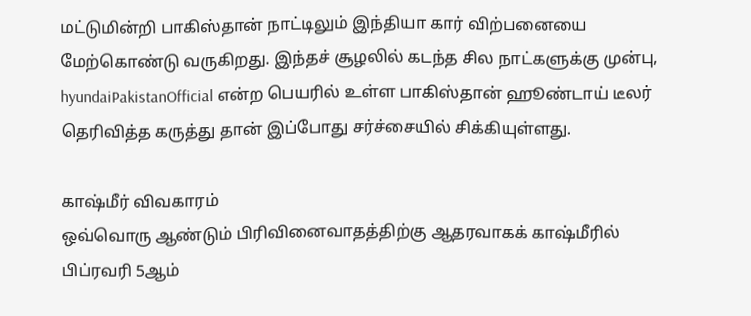மட்டுமின்றி பாகிஸ்தான் நாட்டிலும் இந்தியா கார் விற்பனையை மேற்கொண்டு வருகிறது. இந்தச் சூழலில் கடந்த சில நாட்களுக்கு முன்பு, hyundaiPakistanOfficial என்ற பெயரில் உள்ள பாகிஸ்தான் ஹூண்டாய் டீலர் தெரிவித்த கருத்து தான் இப்போது சர்ச்சையில் சிக்கியுள்ளது.

காஷ்மீர் விவகாரம்
ஒவ்வொரு ஆண்டும் பிரிவினைவாதத்திற்கு ஆதரவாகக் காஷ்மீரில் பிப்ரவரி 5ஆம்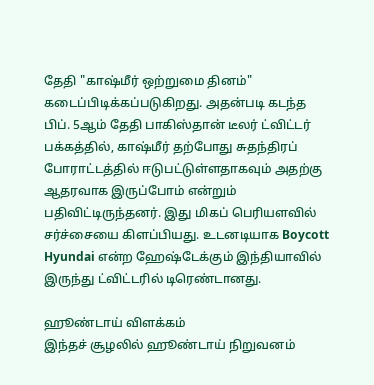தேதி "காஷ்மீர் ஒற்றுமை தினம்" கடைப்பிடிக்கப்படுகிறது. அதன்படி கடந்த பிப். 5ஆம் தேதி பாகிஸ்தான் டீலர் ட்விட்டர் பக்கத்தில், காஷ்மீர் தற்போது சுதந்திரப் போராட்டத்தில் ஈடுபட்டுள்ளதாகவும் அதற்கு ஆதரவாக இருப்போம் என்றும் பதிவிட்டிருந்தனர். இது மிகப் பெரியளவில் சர்ச்சையை கிளப்பியது. உடனடியாக Boycott Hyundai என்ற ஹேஷ்டேக்கும் இந்தியாவில் இருந்து ட்விட்டரில் டிரெண்டானது.

ஹூண்டாய் விளக்கம்
இந்தச் சூழலில் ஹூண்டாய் நிறுவனம்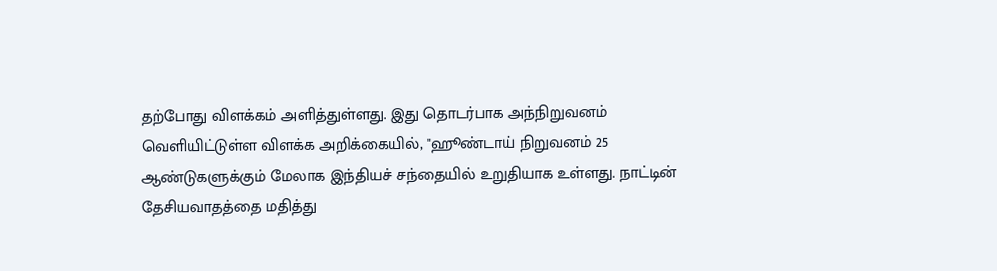தற்போது விளக்கம் அளித்துள்ளது. இது தொடர்பாக அந்நிறுவனம் வெளியிட்டுள்ள விளக்க அறிக்கையில், "ஹூண்டாய் நிறுவனம் 25 ஆண்டுகளுக்கும் மேலாக இந்தியச் சந்தையில் உறுதியாக உள்ளது. நாட்டின் தேசியவாதத்தை மதித்து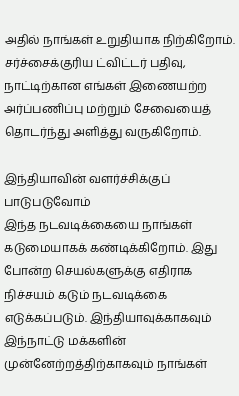அதில் நாங்கள் உறுதியாக நிற்கிறோம். சர்ச்சைக்குரிய ட்விட்டர் பதிவு, நாட்டிற்கான எங்கள் இணையற்ற அர்ப்பணிப்பு மற்றும் சேவையைத் தொடர்ந்து அளித்து வருகிறோம்.

இந்தியாவின் வளர்ச்சிக்குப் பாடுபடுவோம்
இந்த நடவடிக்கையை நாங்கள் கடுமையாகக் கண்டிக்கிறோம். இது போன்ற செயல்களுக்கு எதிராக நிச்சயம் கடும் நடவடிக்கை எடுக்கப்படும். இந்தியாவுக்காகவும் இந்நாட்டு மக்களின் முன்னேற்றத்திற்காகவும் நாங்கள்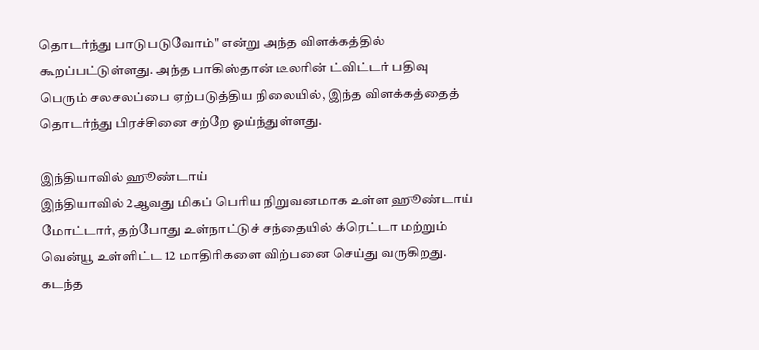தொடர்ந்து பாடுபடுவோம்" என்று அந்த விளக்கத்தில் கூறப்பட்டுள்ளது. அந்த பாகிஸ்தான் டீலரின் ட்விட்டர் பதிவு பெரும் சலசலப்பை ஏற்படுத்திய நிலையில், இந்த விளக்கத்தைத் தொடர்ந்து பிரச்சினை சற்றே ஓய்ந்துள்ளது.

இந்தியாவில் ஹூண்டாய்
இந்தியாவில் 2ஆவது மிகப் பெரிய நிறுவனமாக உள்ள ஹூண்டாய் மோட்டார், தற்போது உள்நாட்டுச் சந்தையில் க்ரெட்டா மற்றும் வென்யூ உள்ளிட்ட 12 மாதிரிகளை விற்பனை செய்து வருகிறது. கடந்த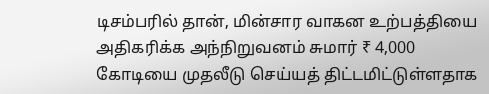டிசம்பரில் தான், மின்சார வாகன உற்பத்தியை அதிகரிக்க அந்நிறுவனம் சுமார் ₹ 4,000 கோடியை முதலீடு செய்யத் திட்டமிட்டுள்ளதாக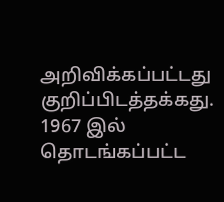அறிவிக்கப்பட்டது குறிப்பிடத்தக்கது. 1967 இல் தொடங்கப்பட்ட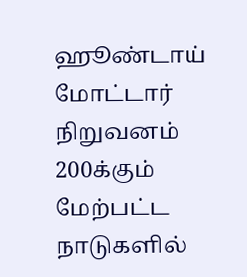ஹூண்டாய் மோட்டார் நிறுவனம் 200க்கும் மேற்பட்ட நாடுகளில்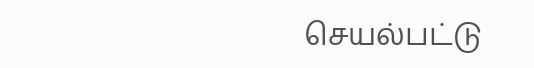செயல்பட்டு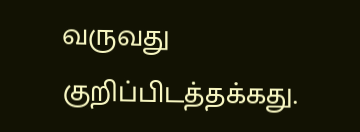வருவது குறிப்பிடத்தக்கது.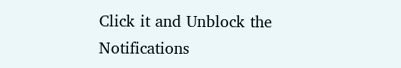Click it and Unblock the Notifications